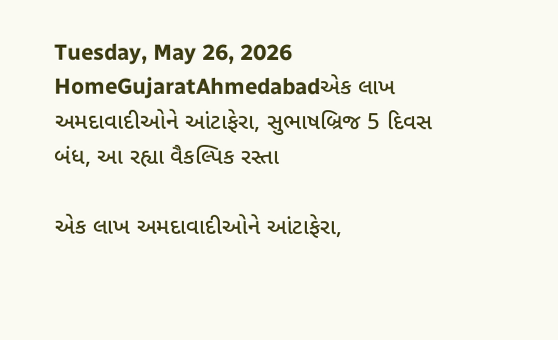Tuesday, May 26, 2026
HomeGujaratAhmedabadએક લાખ અમદાવાદીઓને આંટાફેરા, સુભાષબ્રિજ 5 દિવસ બંધ, આ રહ્યા વૈકલ્પિક રસ્તા

એક લાખ અમદાવાદીઓને આંટાફેરા,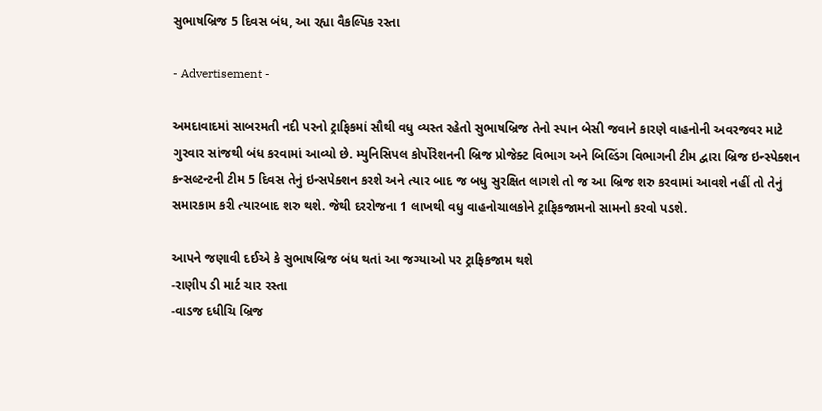સુભાષબ્રિજ 5 દિવસ બંધ, આ રહ્યા વૈકલ્પિક રસ્તા

- Advertisement -

અમદાવાદમાં સાબરમતી નદી પરનો ટ્રાફિકમાં સૌથી વધુ વ્યસ્ત રહેતો સુભાષબ્રિજ તેનો સ્પાન બેસી જવાને કારણે વાહનોની અવરજવર માટે ગુરવાર સાંજથી બંધ કરવામાં આવ્યો છે. મ્યુનિસિપલ કોર્પોરેશનની બ્રિજ પ્રોજેક્ટ વિભાગ અને બિલ્ડિંગ વિભાગની ટીમ દ્વારા બ્રિજ ઇન્સ્પેક્શન કન્સલ્ટન્ટની ટીમ 5 દિવસ તેનું ઇન્સપેક્શન કરશે અને ત્યાર બાદ જ બધુ સુરક્ષિત લાગશે તો જ આ બ્રિજ શરુ કરવામાં આવશે નહીં તો તેનું સમારકામ કરી ત્યારબાદ શરુ થશે. જેથી દરરોજના 1 લાખથી વધુ વાહનોચાલકોને ટ્રાફિકજામનો સામનો કરવો પડશે.

આપને જણાવી દઈએ કે સુભાષબ્રિજ બંધ થતાં આ જગ્યાઓ પર ટ્રાફિકજામ થશે
-રાણીપ ડી માર્ટ ચાર રસ્તા
-વાડજ દધીચિ બ્રિજ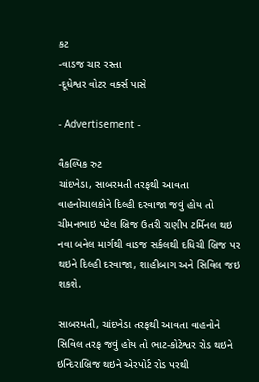કટ
-વાડજ ચાર રસ્તા
-દૂધેશ્વર વોટર વર્ક્સ પાસે

- Advertisement -

વૈકલ્પિક રુટ
ચાંદખેડા, સાબરમતી તરફથી આવતા વાહનોચાલકોને દિલ્હી દરવાજા જવું હોય તો ચીમનભાઇ પટેલ બ્રિજ ઉતરી રાણીપ ટર્મિનલ થઇ નવા બનેલ માર્ગથી વાડજ સર્કલથી દધિચી બ્રિજ પર થઇને દિલ્હી દરવાજા, શાહીબાગ અને સિવિલ જઇ શકશે.

સાબરમતી, ચાંદખેડા તરફથી આવતા વાહનોને સિવિલ તરફ જવું હોય તો ભાટ-કોટેશ્વર રોડ થઇને ઇન્દિરાબ્રિજ થઇને એરપોર્ટ રોડ પરથી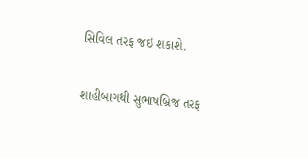સિવિલ તરફ જઇ શકાશે.

શાહીબાગથી સુભાષબ્રિજ તરફ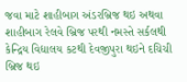જવા માટે શાહીબાગ અંડરબ્રિજ થઇ અથવા શાહીબાગ રેલવે બ્રિજ પરથી નમસ્તે સર્કલથી કેન્દ્રિય વિદ્યાલય કટથી દેવજીપુરા થઇને દચિચી બ્રિજ થઇ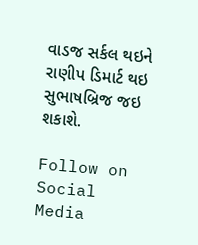વાડજ સર્કલ થઇને રાણીપ ડિમાર્ટ થઇ સુભાષબ્રિજ જઇ શકાશે.

Follow on Social Media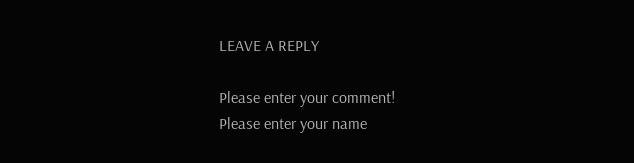LEAVE A REPLY

Please enter your comment!
Please enter your name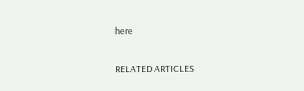here

RELATED ARTICLES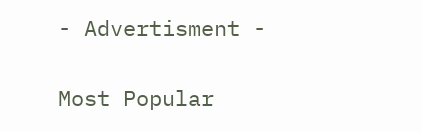- Advertisment -

Most Popular